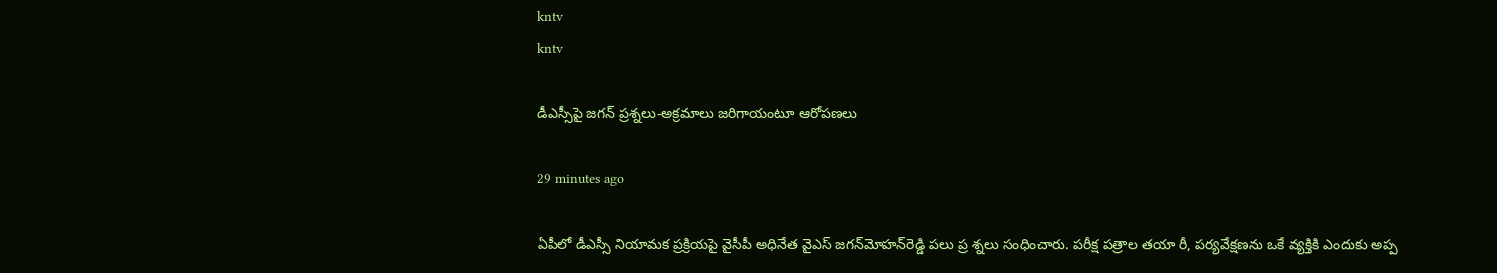kntv
kntv

డీఎస్సీపై జగన్ ప్రశ్నలు-అక్రమాలు జరిగాయంటూ ఆరోపణలు

29 minutes ago

ఏపీలో డీఎస్సీ నియామక ప్రక్రియపై వైసీపీ అధినేత వైఎస్ జగన్‌మోహన్‌రెడ్డి పలు ప్ర శ్నలు సంధించారు. పరీక్ష పత్రాల తయా రీ, పర్యవేక్షణను ఒకే వ్యక్తికి ఎందుకు అప్ప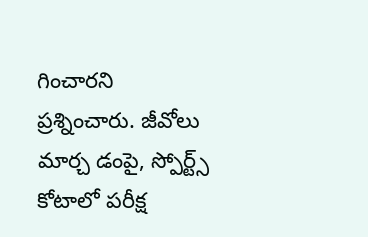గించారని ప్రశ్నించారు. జీవోలు మార్చ డంపై, స్పోర్ట్స్ కోటాలో పరీక్ష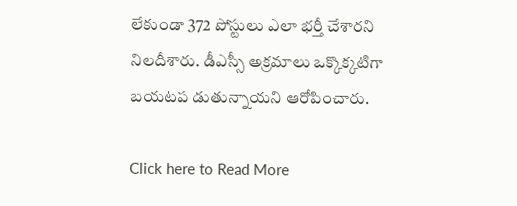లేకుండా 372 పోస్టులు ఎలా భర్తీ చేశారని నిలదీశారు. డీఎస్సీ అక్రమాలు ఒక్కొక్కటిగా బయటప డుతున్నాయని ఆరోపించారు.

Click here to Read More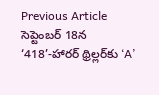Previous Article
సెప్టెంబర్ 18న ‘418’-హారర్ థ్రిల్లర్‌కు ‘A’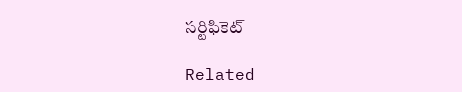సర్టిఫికెట్

Related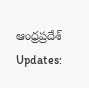ఆంధ్రప్రదేశ్ Updates: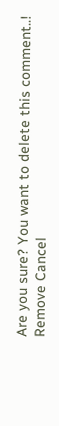Are you sure? You want to delete this comment..! Remove Cancel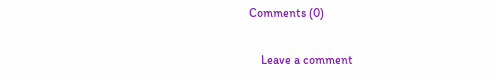Comments (0)

    Leave a comment